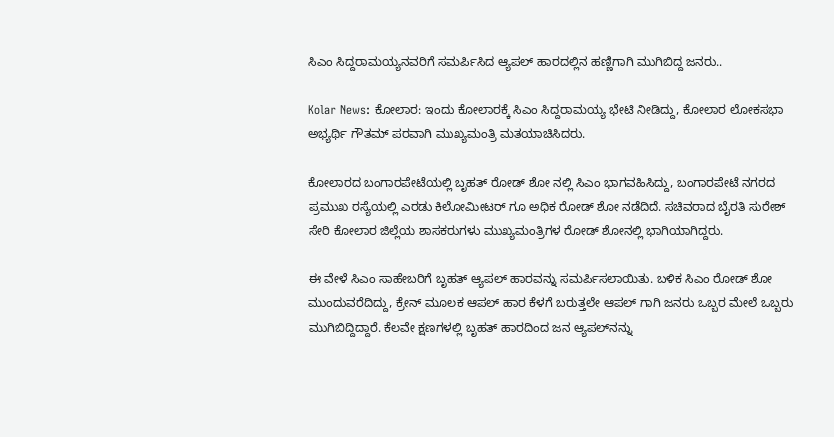ಸಿಎಂ ಸಿದ್ದರಾಮಯ್ಯನವರಿಗೆ ಸಮರ್ಪಿಸಿದ ಆ್ಯಪಲ್ ಹಾರದಲ್ಲಿನ ಹಣ್ಣಿಗಾಗಿ ಮುಗಿಬಿದ್ದ ಜನರು..

Kolar News: ಕೋಲಾರ: ಇಂದು ಕೋಲಾರಕ್ಕೆ ಸಿಎಂ ಸಿದ್ದರಾಮಯ್ಯ ಭೇಟಿ ನೀಡಿದ್ದು, ಕೋಲಾರ ಲೋಕಸಭಾ ಅಭ್ಯರ್ಥಿ ಗೌತಮ್ ಪರವಾಗಿ ಮುಖ್ಯಮಂತ್ರಿ ಮತಯಾಚಿಸಿದರು.

ಕೋಲಾರದ ಬಂಗಾರಪೇಟೆಯಲ್ಲಿ ಬೃಹತ್ ರೋಡ್ ಶೋ‌ ನಲ್ಲಿ ಸಿಎಂ ಭಾಗವಹಿಸಿದ್ದು, ಬಂಗಾರಪೇಟೆ ನಗರದ ಪ್ರಮುಖ ರಸ್ಯೆಯಲ್ಲಿ ಎರಡು ಕಿಲೋಮೀಟರ್ ಗೂ ಅಧಿಕ ರೋಡ್ ಶೋ ನಡೆದಿದೆ. ಸಚಿವರಾದ ಬೈರತಿ ಸುರೇಶ್ ಸೇರಿ ಕೋಲಾರ ಜಿಲ್ಲೆಯ ಶಾಸಕರುಗಳು ಮುಖ್ಯಮಂತ್ರಿಗಳ ರೋಡ್ ಶೋನಲ್ಲಿ ಭಾಗಿಯಾಗಿದ್ದರು.

ಈ ವೇಳೆ ಸಿಎಂ ಸಾಹೇಬರಿಗೆ ಬೃಹತ್ ಆ್ಯಪಲ್ ಹಾರವನ್ನು ಸಮರ್ಪಿಸಲಾಯಿತು. ಬಳಿಕ ಸಿಎಂ ರೋಡ್ ಶೋ ಮುಂದುವರೆದಿದ್ದು, ಕ್ರೇನ್ ಮೂಲಕ ಆಪಲ್ ಹಾರ ಕೆಳಗೆ ಬರುತ್ತಲೇ ಆಪಲ್ ಗಾಗಿ ಜನರು ಒಬ್ಬರ ಮೇಲೆ ಒಬ್ಬರು ಮುಗಿಬಿದ್ದಿದ್ದಾರೆ. ಕೆಲವೇ ಕ್ಷಣಗಳಲ್ಲಿ ಬೃಹತ್‌ ಹಾರದಿಂದ ಜನ ಆ್ಯಪಲ್‌ನನ್ನು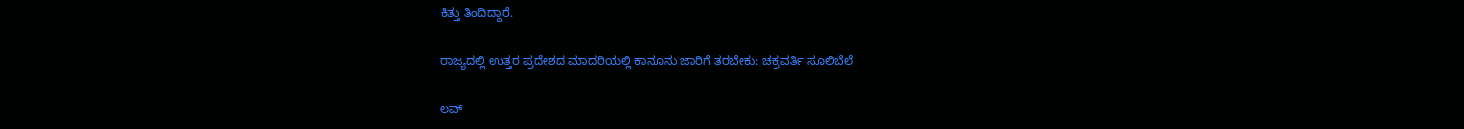ಕಿತ್ತು ತಿಂದಿದ್ದಾರೆ.

ರಾಜ್ಯದಲ್ಲಿ ಉತ್ತರ ಪ್ರದೇಶದ ಮಾದರಿಯಲ್ಲಿ ಕಾನೂನು ಜಾರಿಗೆ ತರಬೇಕು: ಚಕ್ರವರ್ತಿ ಸೂಲಿಬೆಲೆ

ಲವ್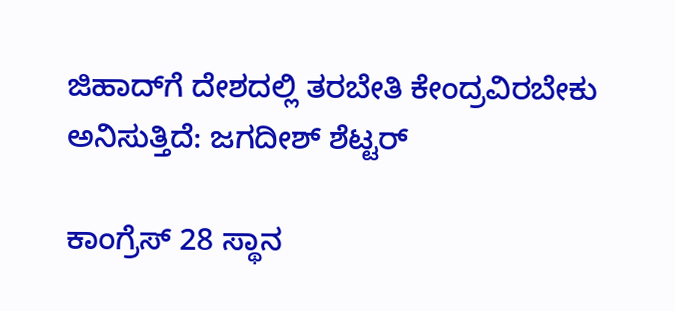ಜಿಹಾದ್‌ಗೆ ದೇಶದಲ್ಲಿ ತರಬೇತಿ ಕೇಂದ್ರವಿರಬೇಕು ಅನಿಸುತ್ತಿದೆ‌: ಜಗದೀಶ್ ಶೆಟ್ಟರ್

ಕಾಂಗ್ರೆಸ್ 28 ಸ್ಥಾನ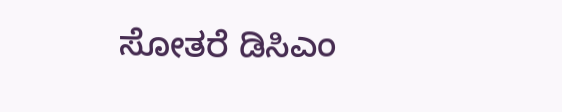ಸೋತರೆ ಡಿಸಿಎಂ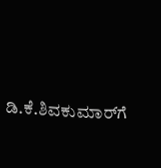ಡಿ.ಕೆ.ಶಿವಕುಮಾರ್‌ಗೆ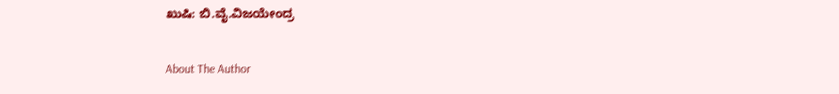ಖುಷಿ: ಬಿ.ವೈ.ವಿಜಯೇಂದ್ರ

About The Author